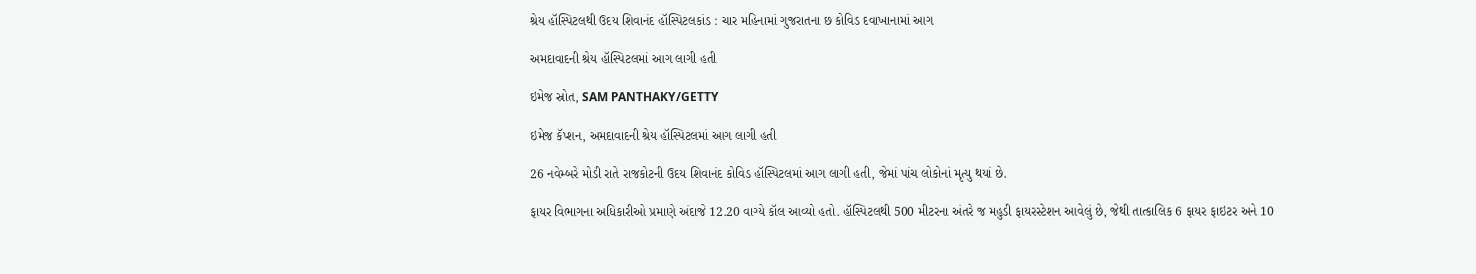શ્રેય હૉસ્પિટલથી ઉદય શિવાનંદ હૉસ્પિટલકાંડ : ચાર મહિનામાં ગુજરાતના છ કોવિડ દવાખાનામાં આગ

અમદાવાદની શ્રેય હૉસ્પિટલમાં આગ લાગી હતી

ઇમેજ સ્રોત, SAM PANTHAKY/GETTY

ઇમેજ કૅપ્શન, અમદાવાદની શ્રેય હૉસ્પિટલમાં આગ લાગી હતી

26 નવેમ્બરે મોડી રાતે રાજકોટની ઉદય શિવાનંદ કોવિડ હૉસ્પિટલમાં આગ લાગી હતી, જેમાં પાંચ લોકોનાં મૃત્યુ થયાં છે.

ફાયર વિભાગના અધિકારીઓ પ્રમાણે અંદાજે 12.20 વાગ્યે કૉલ આવ્યો હતો. હૉસ્પિટલથી 500 મીટરના અંતરે જ મહુડી ફાયરસ્ટેશન આવેલું છે, જેથી તાત્કાલિક 6 ફાયર ફાઇટર અને 10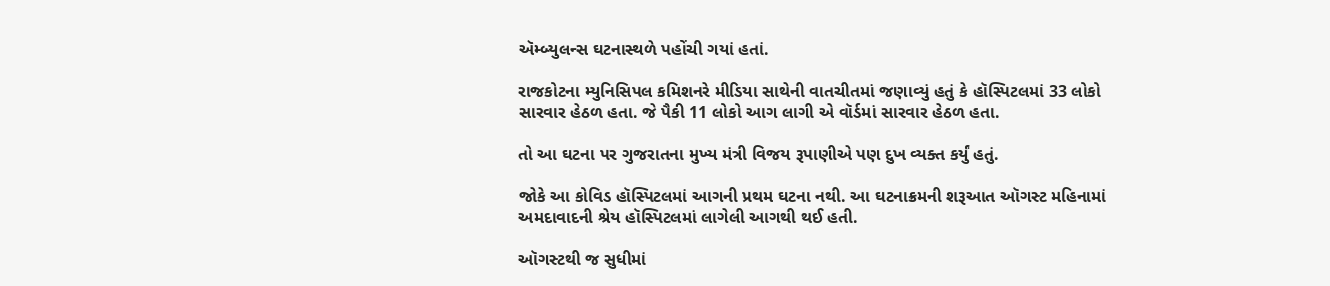ઍમ્બ્યુલન્સ ઘટનાસ્થળે પહોંચી ગયાં હતાં.

રાજકોટના મ્યુનિસિપલ કમિશનરે મીડિયા સાથેની વાતચીતમાં જણાવ્યું હતું કે હૉસ્પિટલમાં 33 લોકો સારવાર હેઠળ હતા. જે પૈકી 11 લોકો આગ લાગી એ વૉર્ડમાં સારવાર હેઠળ હતા.

તો આ ઘટના પર ગુજરાતના મુખ્ય મંત્રી વિજય રૂપાણીએ પણ દુખ વ્યક્ત કર્યું હતું.

જોકે આ કોવિડ હૉસ્પિટલમાં આગની પ્રથમ ઘટના નથી. આ ઘટનાક્રમની શરૂઆત ઑગસ્ટ મહિનામાં અમદાવાદની શ્રેય હૉસ્પિટલમાં લાગેલી આગથી થઈ હતી.

ઑગસ્ટથી જ સુધીમાં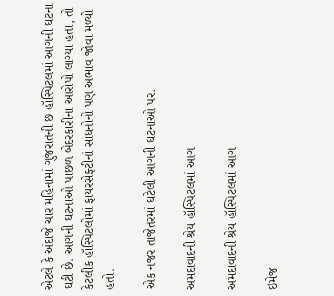એટલે કે અંદાજે ચાર મહિનામાં ગુજરાતની છ હૉસ્પિટલમાં આગની ઘટના ઘટી છે. આગની ઘટનાઓ પાછળ બેદરકારીના આરોપો લાગ્યા હતા, તો કેટલીક હૉસ્પિટલોમાં ફાયરસેફ્ટીનાં સાધનોનો પણ અભાવ જોવા મળ્યો હતો.

એક નજર તાજેતરમાં ઘટેલી આગની ઘટનાઓ પર.

અમદાવાદની શ્રેય હૉસ્પિટલમાં આગ

અમદાવાદની શ્રેય હૉસ્પિટલમાં આગ

ઇમેજ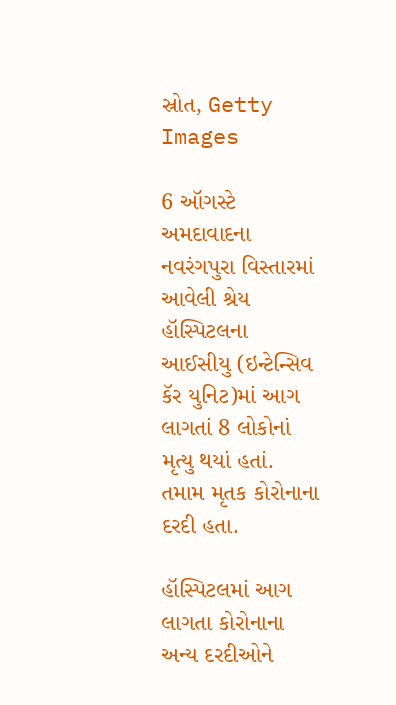સ્રોત, Getty Images

6 ઑગસ્ટે અમદાવાદના નવરંગપુરા વિસ્તારમાં આવેલી શ્રેય હૉસ્પિટલના આઈસીયુ (ઇન્ટેન્સિવ કૅર યુનિટ)માં આગ લાગતાં 8 લોકોનાં મૃત્યુ થયાં હતાં. તમામ મૃતક કોરોનાના દરદી હતા.

હૉસ્પિટલમાં આગ લાગતા કોરોનાના અન્ય દરદીઓને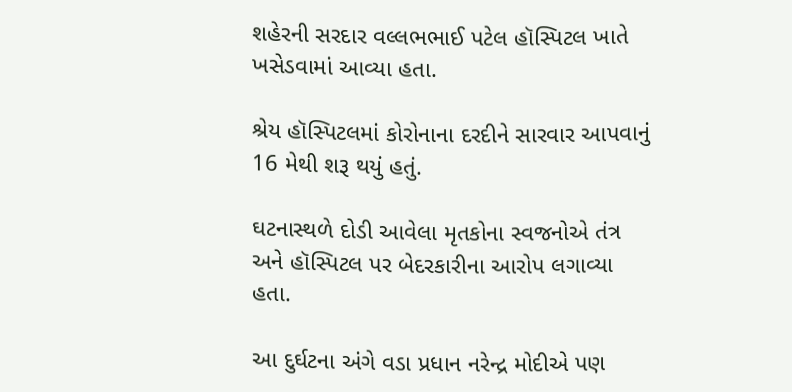શહેરની સરદાર વલ્લભભાઈ પટેલ હૉસ્પિટલ ખાતે ખસેડવામાં આવ્યા હતા.

શ્રેય હૉસ્પિટલમાં કોરોનાના દરદીને સારવાર આપવાનું 16 મેથી શરૂ થયું હતું.

ઘટનાસ્થળે દોડી આવેલા મૃતકોના સ્વજનોએ તંત્ર અને હૉસ્પિટલ પર બેદરકારીના આરોપ લગાવ્યા હતા.

આ દુર્ઘટના અંગે વડા પ્રધાન નરેન્દ્ર મોદીએ પણ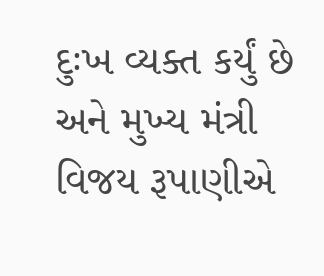દુઃખ વ્યક્ત કર્યું છે અને મુખ્ય મંત્રી વિજય રૂપાણીએ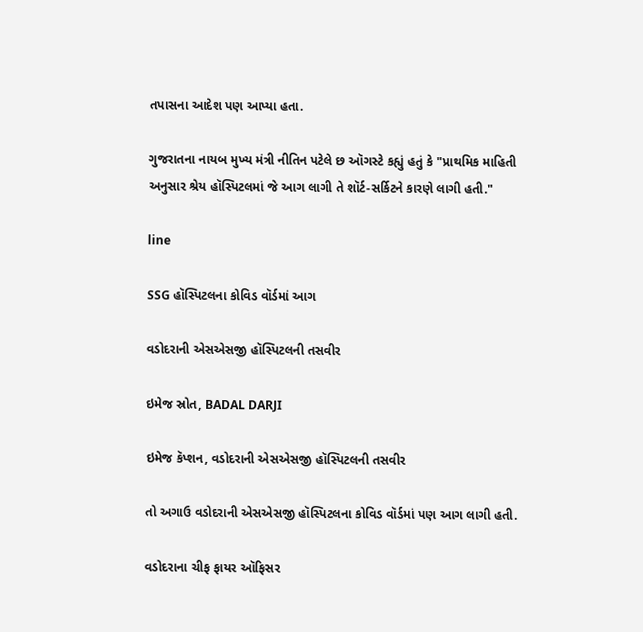તપાસના આદેશ પણ આપ્યા હતા.

ગુજરાતના નાયબ મુખ્ય મંત્રી નીતિન પટેલે છ ઑગસ્ટે કહ્યું હતું કે "પ્રાથમિક માહિતી અનુસાર શ્રેય હૉસ્પિટલમાં જે આગ લાગી તે શૉર્ટ-સર્કિટને કારણે લાગી હતી."

line

SSG હૉસ્પિટલના કોવિડ વૉર્ડમાં આગ

વડોદરાની એસએસજી હૉસ્પિટલની તસવીર

ઇમેજ સ્રોત, BADAL DARJI

ઇમેજ કૅપ્શન, વડોદરાની એસએસજી હૉસ્પિટલની તસવીર

તો અગાઉ વડોદરાની એસએસજી હૉસ્પિટલના કોવિડ વૉર્ડમાં પણ આગ લાગી હતી.

વડોદરાના ચીફ ફાયર ઑફિસર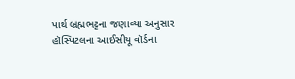પાર્થ બ્રહ્મભટ્ટના જણાવ્યા અનુસાર હૉસ્પિટલના આઈસીયૂ વૉર્ડના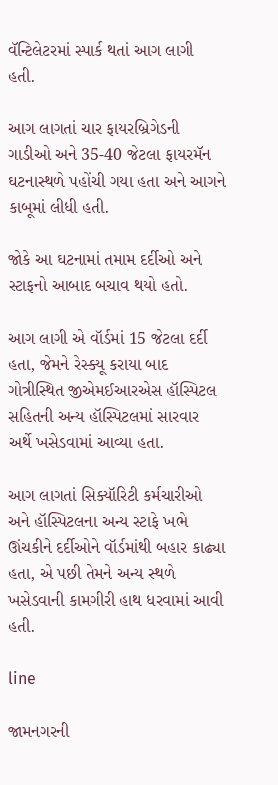વૅન્ટિલેટરમાં સ્પાર્ક થતાં આગ લાગી હતી.

આગ લાગતાં ચાર ફાયરબ્રિગેડની ગાડીઓ અને 35-40 જેટલા ફાયરમૅન ઘટનાસ્થળે પહોંચી ગયા હતા અને આગને કાબૂમાં લીધી હતી.

જોકે આ ઘટનામાં તમામ દર્દીઓ અને સ્ટાફનો આબાદ બચાવ થયો હતો.

આગ લાગી એ વૉર્ડમાં 15 જેટલા દર્દી હતા, જેમને રેસ્ક્યૂ કરાયા બાદ ગોત્રીસ્થિત જીએમઈઆરએસ હૉસ્પિટલ સહિતની અન્ય હૉસ્પિટલમાં સારવાર અર્થે ખસેડવામાં આવ્યા હતા.

આગ લાગતાં સિક્યૉરિટી કર્મચારીઓ અને હૉસ્પિટલના અન્ય સ્ટાફે ખભે ઊંચકીને દર્દીઓને વૉર્ડમાંથી બહાર કાઢ્યા હતા, એ પછી તેમને અન્ય સ્થળે ખસેડવાની કામગીરી હાથ ધરવામાં આવી હતી.

line

જામનગરની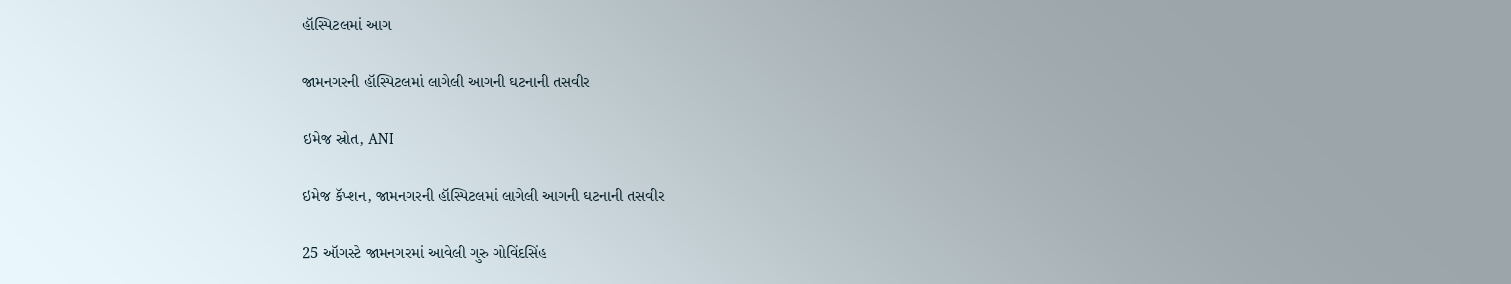હૉસ્પિટલમાં આગ

જામનગરની હૉસ્પિટલમાં લાગેલી આગની ઘટનાની તસવીર

ઇમેજ સ્રોત, ANI

ઇમેજ કૅપ્શન, જામનગરની હૉસ્પિટલમાં લાગેલી આગની ઘટનાની તસવીર

25 ઑગસ્ટે જામનગરમાં આવેલી ગુરુ ગોવિંદસિંહ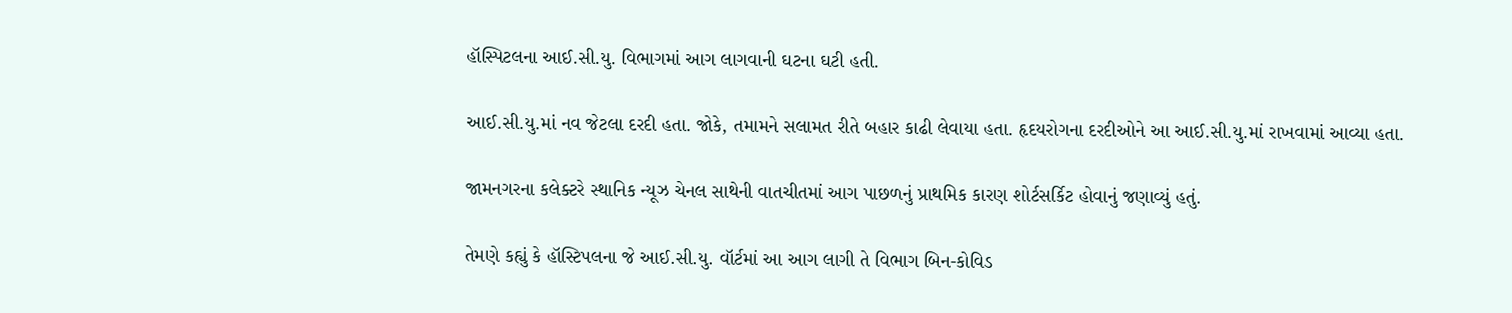હૉસ્પિટલના આઈ.સી.યુ. વિભાગમાં આગ લાગવાની ઘટના ઘટી હતી.

આઈ.સી.યુ.માં નવ જેટલા દરદી હતા. જોકે, તમામને સલામત રીતે બહાર કાઢી લેવાયા હતા. હૃદયરોગના દરદીઓને આ આઈ.સી.યુ.માં રાખવામાં આવ્યા હતા.

જામનગરના કલેક્ટરે સ્થાનિક ન્યૂઝ ચેનલ સાથેની વાતચીતમાં આગ પાછળનું પ્રાથમિક કારણ શોર્ટસર્કિટ હોવાનું જણાવ્યું હતું.

તેમણે કહ્યું કે હૉસ્ટિપલના જે આઈ.સી.યુ. વૉર્ટમાં આ આગ લાગી તે વિભાગ બિન-કોવિડ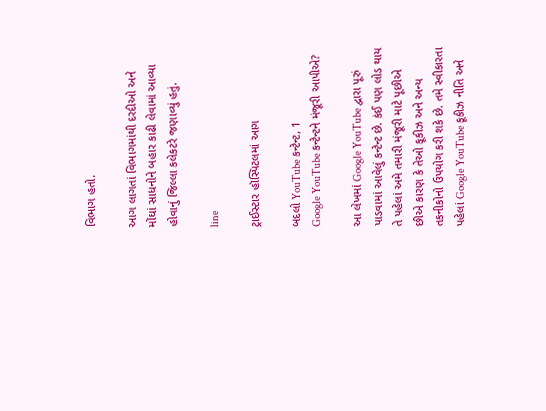વિભાગ હતો.

આગ લાગતાં વિભાગમાંથી દરદીઓ અને મોંઘાં સાધનોને બહાર કાઢી લેવામાં આવ્યા હોવાનું જિલ્લા કલેકટરે જણાવ્યું હતું.

line

ટ્રાઈસ્ટાર હૉસ્પિટલમાં આગ

બદલો YouTube કન્ટેન્ટ, 1
Google YouTube કન્ટેન્ટને મંજૂરી આપીએ?

આ લેખમાં Google YouTube દ્વારા પૂરું પાડવામાં આવેલું કન્ટેન્ટ છે. કંઈ પણ લોડ થાય તે પહેલાં અમે તમારી મંજૂરી માટે પૂછીએ છીએ કારણ કે તેઓ કૂકીઝ અને અન્ય તકનીકોનો ઉપયોગ કરી શકે છે. તમે સ્વીકારતા પહેલાં Google YouTube કૂકીઝ નીતિ અને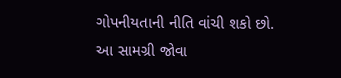ગોપનીયતાની નીતિ વાંચી શકો છો. આ સામગ્રી જોવા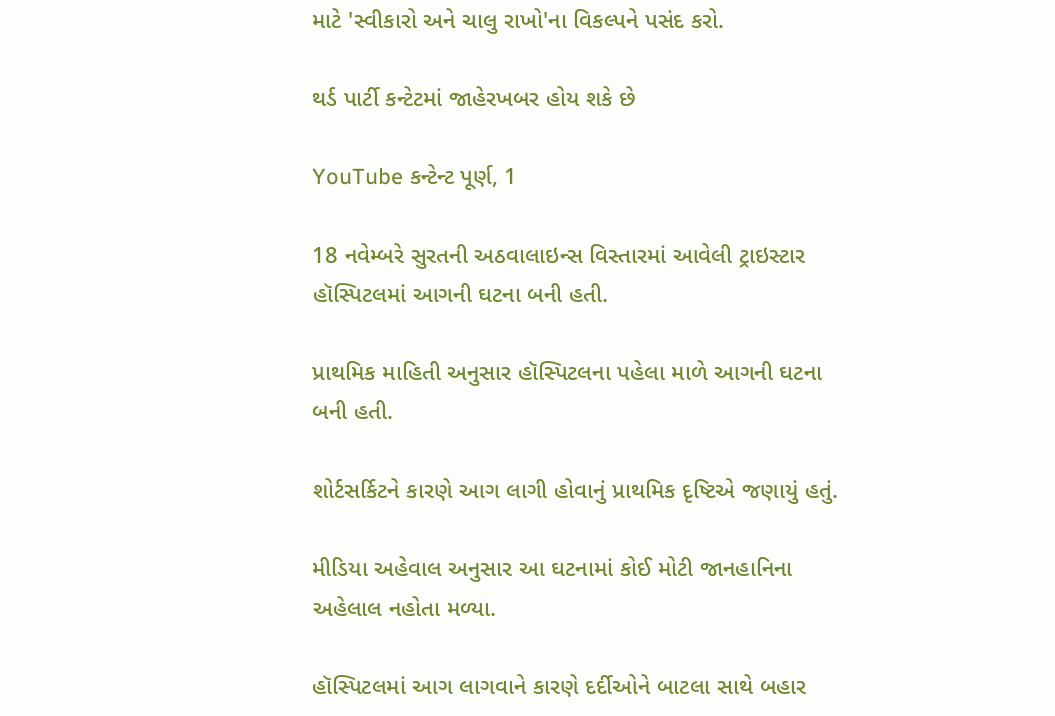માટે 'સ્વીકારો અને ચાલુ રાખો'ના વિકલ્પને પસંદ કરો.

થર્ડ પાર્ટી કન્ટેટમાં જાહેરખબર હોય શકે છે

YouTube કન્ટેન્ટ પૂર્ણ, 1

18 નવેમ્બરે સુરતની અઠવાલાઇન્સ વિસ્તારમાં આવેલી ટ્રાઇસ્ટાર હૉસ્પિટલમાં આગની ઘટના બની હતી.

પ્રાથમિક માહિતી અનુસાર હૉસ્પિટલના પહેલા માળે આગની ઘટના બની હતી.

શોર્ટસર્કિટને કારણે આગ લાગી હોવાનું પ્રાથમિક દૃષ્ટિએ જણાયું હતું.

મીડિયા અહેવાલ અનુસાર આ ઘટનામાં કોઈ મોટી જાનહાનિના અહેલાલ નહોતા મળ્યા.

હૉસ્પિટલમાં આગ લાગવાને કારણે દર્દીઓને બાટલા સાથે બહાર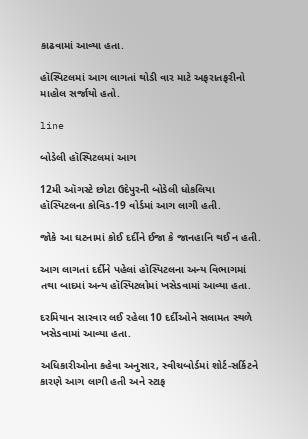કાઢવામાં આવ્યા હતા.

હૉસ્પિટલમાં આગ લાગતાં થોડી વાર માટે અફરાતફરીનો માહોલ સર્જાયો હતો.

line

બોડેલી હૉસ્પિટલમાં આગ

12મી ઑગસ્ટે છોટા ઉદેપુરની બોડેલી ધોકલિયા હૉસ્પિટલના કોવિડ-19 વોર્ડમાં આગ લાગી હતી.

જોકે આ ઘટનામાં કોઈ દર્દીને ઈજા કે જાનહાનિ થઈ ન હતી.

આગ લાગતાં દર્દીને પહેલાં હૉસ્પિટલના અન્ય વિભાગમાં તથા બાદમાં અન્ય હૉસ્પિટલોમાં ખસેડવામાં આવ્યા હતા.

દરમિયાન સારવાર લઈ રહેલા 10 દર્દીઓને સલામત સ્થળે ખસેડવામાં આવ્યા હતા.

અધિકારીઓના કહેવા અનુસાર, સ્વીચબોર્ડમાં શોર્ટ-સર્કિટને કારણે આગ લાગી હતી અને સ્ટાફ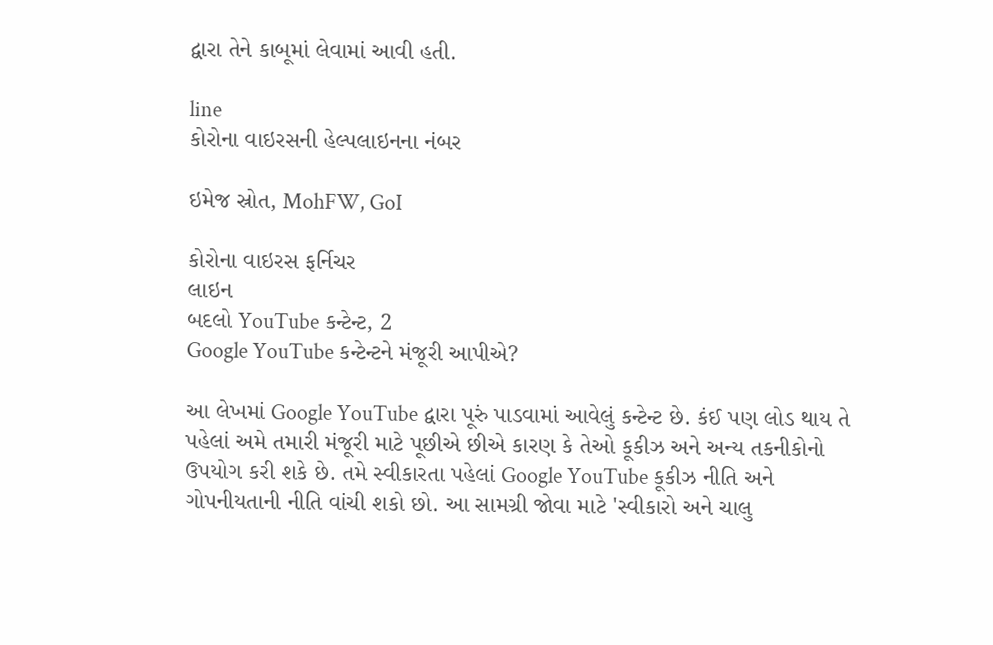દ્વારા તેને કાબૂમાં લેવામાં આવી હતી.

line
કોરોના વાઇરસની હેલ્પલાઇનના નંબર

ઇમેજ સ્રોત, MohFW, GoI

કોરોના વાઇરસ ફર્નિચર
લાઇન
બદલો YouTube કન્ટેન્ટ, 2
Google YouTube કન્ટેન્ટને મંજૂરી આપીએ?

આ લેખમાં Google YouTube દ્વારા પૂરું પાડવામાં આવેલું કન્ટેન્ટ છે. કંઈ પણ લોડ થાય તે પહેલાં અમે તમારી મંજૂરી માટે પૂછીએ છીએ કારણ કે તેઓ કૂકીઝ અને અન્ય તકનીકોનો ઉપયોગ કરી શકે છે. તમે સ્વીકારતા પહેલાં Google YouTube કૂકીઝ નીતિ અને ગોપનીયતાની નીતિ વાંચી શકો છો. આ સામગ્રી જોવા માટે 'સ્વીકારો અને ચાલુ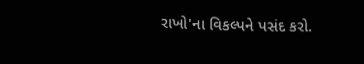રાખો'ના વિકલ્પને પસંદ કરો.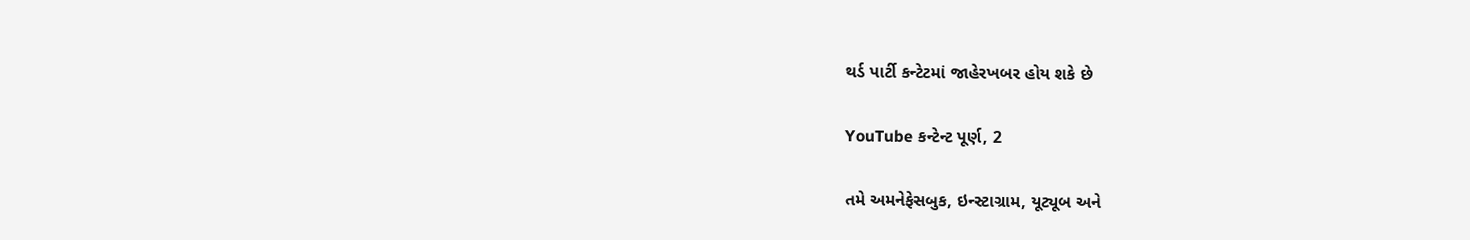થર્ડ પાર્ટી કન્ટેટમાં જાહેરખબર હોય શકે છે

YouTube કન્ટેન્ટ પૂર્ણ, 2

તમે અમનેફેસબુક, ઇન્સ્ટાગ્રામ, યૂટ્યૂબ અને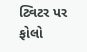ટ્વિટર પર ફોલો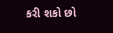કરી શકો છો